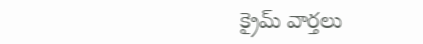క్రైమ్ వార్తలు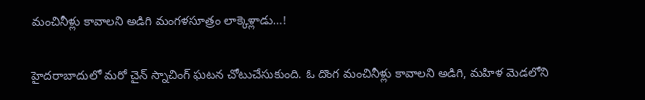మంచినీళ్లు కావాలని అడిగి మంగళసూత్రం లాక్కెళ్లాడు…!


హైదరాబాదులో మరో చైన్ స్నాచింగ్ ఘటన చోటుచేసుకుంది. ఓ దొంగ మంచినీళ్లు కావాలని అడిగి, మహిళ మెడలోని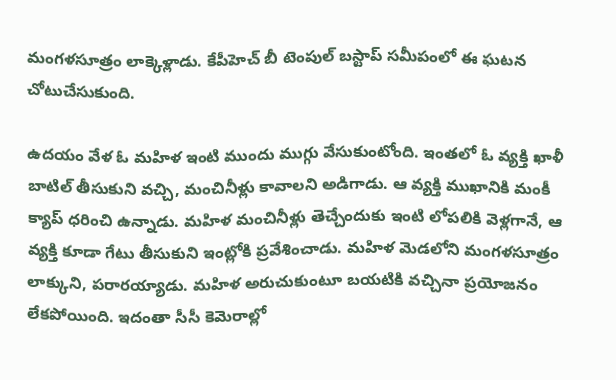మంగళసూత్రం లాక్కెళ్లాడు. కేపీహెచ్ బీ టెంపుల్ బస్టాప్ సమీపంలో ఈ ఘటన చోటుచేసుకుంది.

ఉదయం వేళ ఓ మహిళ ఇంటి ముందు ముగ్గు వేసుకుంటోంది. ఇంతలో ఓ వ్యక్తి ఖాళీ బాటిల్ తీసుకుని వచ్చి, మంచినీళ్లు కావాలని అడిగాడు. ఆ వ్యక్తి ముఖానికి మంకీ క్యాప్ ధరించి ఉన్నాడు. మహిళ మంచినీళ్లు తెచ్చేందుకు ఇంటి లోపలికి వెళ్లగానే, ఆ వ్యక్తి కూడా గేటు తీసుకుని ఇంట్లోకి ప్రవేశించాడు. మహిళ మెడలోని మంగళసూత్రం లాక్కుని, పరారయ్యాడు. మహిళ అరుచుకుంటూ బయటికి వచ్చినా ప్రయోజనం లేకపోయింది. ఇదంతా సీసీ కెమెరాల్లో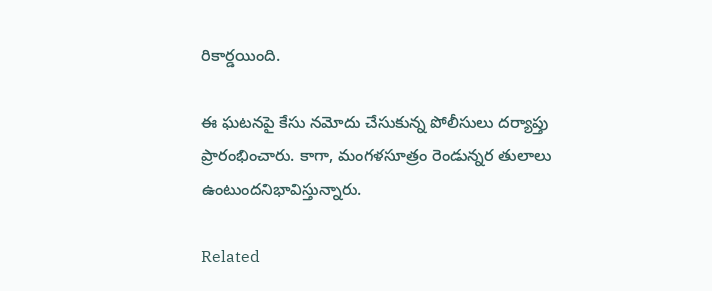రికార్డయింది.

ఈ ఘటనపై కేసు నమోదు చేసుకున్న పోలీసులు దర్యాప్తు ప్రారంభించారు. కాగా, మంగళసూత్రం రెండున్నర తులాలు ఉంటుందనిభావిస్తున్నారు.

Related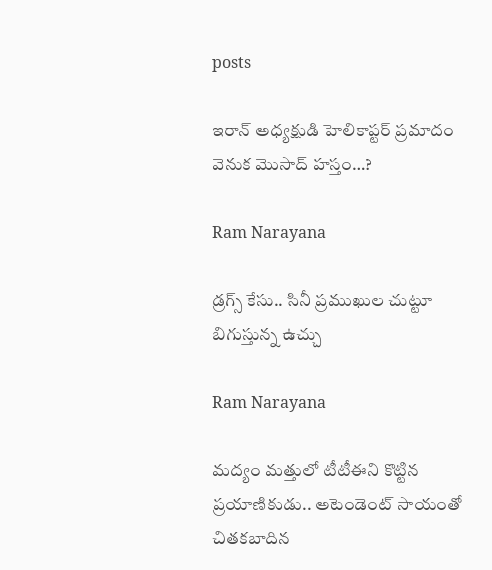posts

ఇరాన్ అధ్యక్షుడి హెలికాప్టర్ ప్రమాదం వెనుక మొసాద్ హస్తం…?

Ram Narayana

డ్రగ్స్ కేసు.. సినీ ప్రముఖుల చుట్టూ బిగుస్తున్న ఉచ్చు

Ram Narayana

మద్యం మత్తులో టీటీఈని కొట్టిన ప్రయాణికుడు.. అటెండెంట్ సాయంతో చితకబాదిన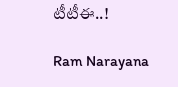టీటీఈ..!

Ram Narayana